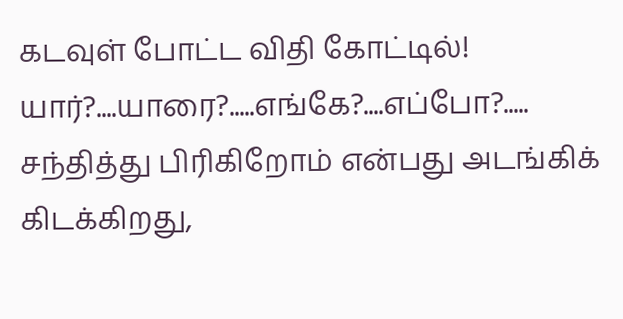கடவுள் போட்ட விதி கோட்டில்!
யார்?....யாரை?.....எங்கே?....எப்போ?.....
சந்தித்து பிரிகிறோம் என்பது அடங்கிக் கிடக்கிறது,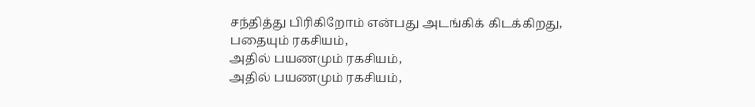சந்தித்து பிரிகிறோம் என்பது அடங்கிக் கிடக்கிறது,
பதையும் ரகசியம்,
அதில் பயணமும் ரகசியம்,
அதில் பயணமும் ரகசியம்,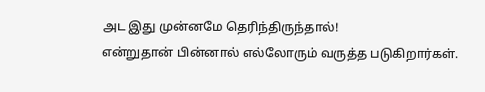அட இது முன்னமே தெரிந்திருந்தால்!
என்றுதான் பின்னால் எல்லோரும் வருத்த படுகிறார்கள்.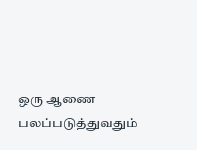ஒரு ஆணை பலப்படுத்துவதும்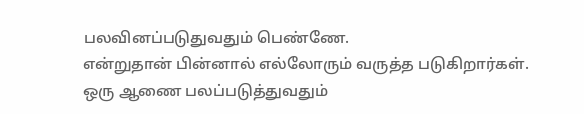பலவினப்படுதுவதும் பெண்ணே.
என்றுதான் பின்னால் எல்லோரும் வருத்த படுகிறார்கள்.
ஒரு ஆணை பலப்படுத்துவதும்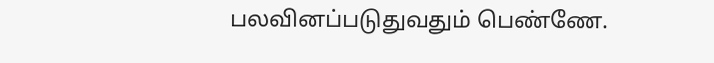பலவினப்படுதுவதும் பெண்ணே.